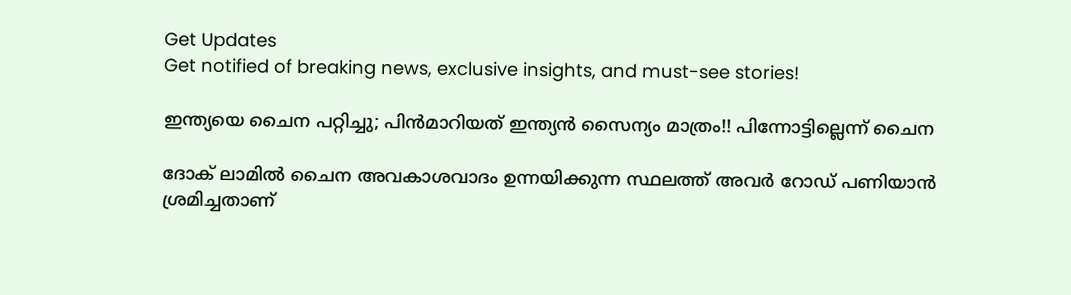Get Updates
Get notified of breaking news, exclusive insights, and must-see stories!

ഇന്ത്യയെ ചൈന പറ്റിച്ചു; പിന്‍മാറിയത് ഇന്ത്യന്‍ സൈന്യം മാത്രം!! പിന്നോട്ടില്ലെന്ന് ചൈന

ദോക് ലാമില്‍ ചൈന അവകാശവാദം ഉന്നയിക്കുന്ന സ്ഥലത്ത് അവര്‍ റോഡ് പണിയാന്‍ ശ്രമിച്ചതാണ്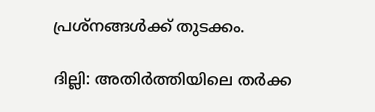പ്രശ്‌നങ്ങള്‍ക്ക് തുടക്കം.

ദില്ലി: അതിര്‍ത്തിയിലെ തര്‍ക്ക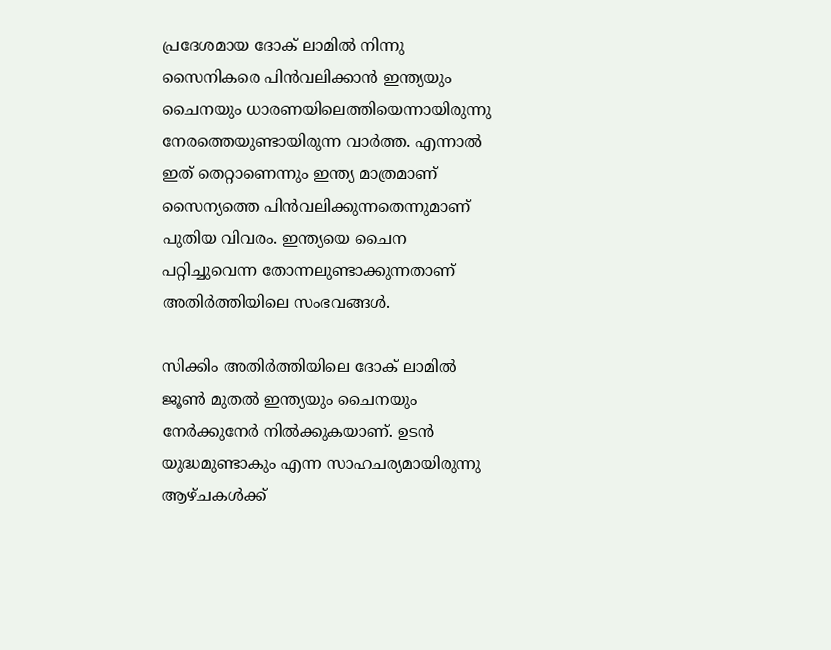പ്രദേശമായ ദോക് ലാമില്‍ നിന്നു സൈനികരെ പിന്‍വലിക്കാന്‍ ഇന്ത്യയും ചൈനയും ധാരണയിലെത്തിയെന്നായിരുന്നു നേരത്തെയുണ്ടായിരുന്ന വാര്‍ത്ത. എന്നാല്‍ ഇത് തെറ്റാണെന്നും ഇന്ത്യ മാത്രമാണ് സൈന്യത്തെ പിന്‍വലിക്കുന്നതെന്നുമാണ് പുതിയ വിവരം. ഇന്ത്യയെ ചൈന പറ്റിച്ചുവെന്ന തോന്നലുണ്ടാക്കുന്നതാണ് അതിര്‍ത്തിയിലെ സംഭവങ്ങള്‍.

സിക്കിം അതിര്‍ത്തിയിലെ ദോക് ലാമില്‍ ജൂണ്‍ മുതല്‍ ഇന്ത്യയും ചൈനയും നേര്‍ക്കുനേര്‍ നില്‍ക്കുകയാണ്. ഉടന്‍ യുദ്ധമുണ്ടാകും എന്ന സാഹചര്യമായിരുന്നു ആഴ്ചകള്‍ക്ക്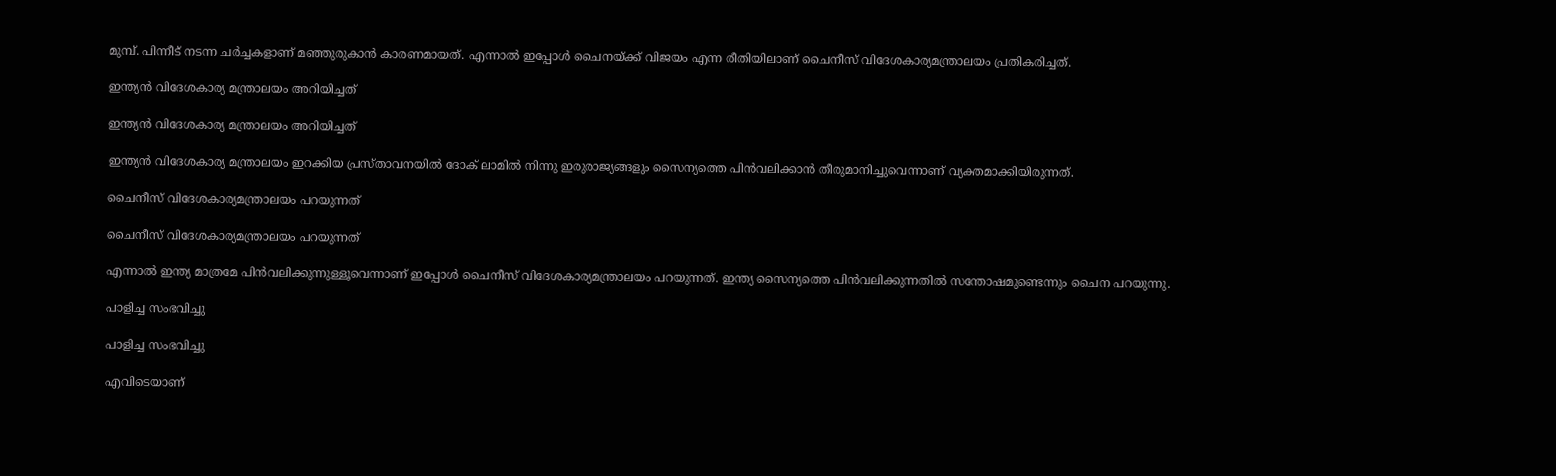മുമ്പ്. പിന്നീട് നടന്ന ചര്‍ച്ചകളാണ് മഞ്ഞുരുകാന്‍ കാരണമായത്. എന്നാല്‍ ഇപ്പോള്‍ ചൈനയ്ക്ക് വിജയം എന്ന രീതിയിലാണ് ചൈനീസ് വിദേശകാര്യമന്ത്രാലയം പ്രതികരിച്ചത്.

ഇന്ത്യന്‍ വിദേശകാര്യ മന്ത്രാലയം അറിയിച്ചത്

ഇന്ത്യന്‍ വിദേശകാര്യ മന്ത്രാലയം അറിയിച്ചത്

ഇന്ത്യന്‍ വിദേശകാര്യ മന്ത്രാലയം ഇറക്കിയ പ്രസ്താവനയില്‍ ദോക് ലാമില്‍ നിന്നു ഇരുരാജ്യങ്ങളും സൈന്യത്തെ പിന്‍വലിക്കാന്‍ തീരുമാനിച്ചുവെന്നാണ് വ്യക്തമാക്കിയിരുന്നത്.

ചൈനീസ് വിദേശകാര്യമന്ത്രാലയം പറയുന്നത്

ചൈനീസ് വിദേശകാര്യമന്ത്രാലയം പറയുന്നത്

എന്നാല്‍ ഇന്ത്യ മാത്രമേ പിന്‍വലിക്കുന്നുള്ളൂവെന്നാണ് ഇപ്പോള്‍ ചൈനീസ് വിദേശകാര്യമന്ത്രാലയം പറയുന്നത്. ഇന്ത്യ സൈന്യത്തെ പിന്‍വലിക്കുന്നതില്‍ സന്തോഷമുണ്ടെന്നും ചൈന പറയുന്നു.

പാളിച്ച സംഭവിച്ചു

പാളിച്ച സംഭവിച്ചു

എവിടെയാണ്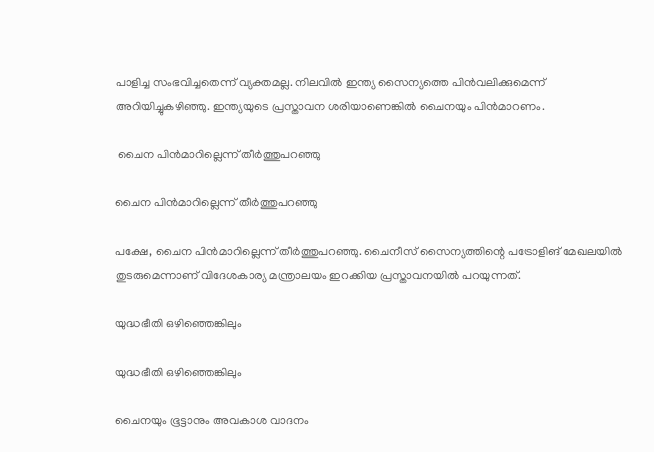പാളിച്ച സംഭവിച്ചതെന്ന് വ്യക്തമല്ല. നിലവില്‍ ഇന്ത്യ സൈന്യത്തെ പിന്‍വലിക്കുമെന്ന് അറിയിച്ചുകഴിഞ്ഞു. ഇന്ത്യയുടെ പ്രസ്താവന ശരിയാണെങ്കില്‍ ചൈനയും പിന്‍മാറണം.

 ചൈന പിന്‍മാറില്ലെന്ന് തീര്‍ത്തുപറഞ്ഞു

ചൈന പിന്‍മാറില്ലെന്ന് തീര്‍ത്തുപറഞ്ഞു

പക്ഷേ, ചൈന പിന്‍മാറില്ലെന്ന് തീര്‍ത്തുപറഞ്ഞു. ചൈനീസ് സൈന്യത്തിന്റെ പട്രോളിങ് മേഖലയില്‍ തുടരുമെന്നാണ് വിദേശകാര്യ മന്ത്രാലയം ഇറക്കിയ പ്രസ്താവനയില്‍ പറയുന്നത്.

യുദ്ധഭീതി ഒഴിഞ്ഞെങ്കിലും

യുദ്ധഭീതി ഒഴിഞ്ഞെങ്കിലും

ചൈനയും ഭൂട്ടാനും അവകാശ വാദനം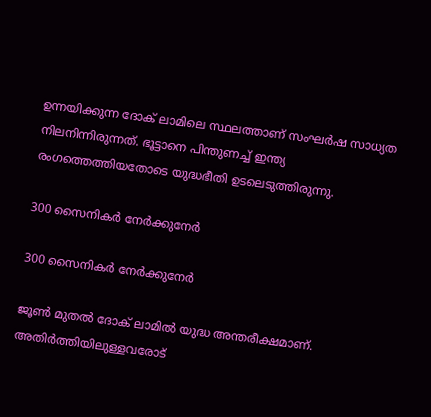ഉന്നയിക്കുന്ന ദോക് ലാമിലെ സ്ഥലത്താണ് സംഘര്‍ഷ സാധ്യത നിലനിന്നിരുന്നത്. ഭൂട്ടാനെ പിന്തുണച്ച് ഇന്ത്യ രംഗത്തെത്തിയതോടെ യുദ്ധഭീതി ഉടലെടുത്തിരുന്നു.

300 സൈനികര്‍ നേര്‍ക്കുനേര്‍

300 സൈനികര്‍ നേര്‍ക്കുനേര്‍

ജൂണ്‍ മുതല്‍ ദോക് ലാമില്‍ യുദ്ധ അന്തരീക്ഷമാണ്. അതിര്‍ത്തിയിലുള്ളവരോട്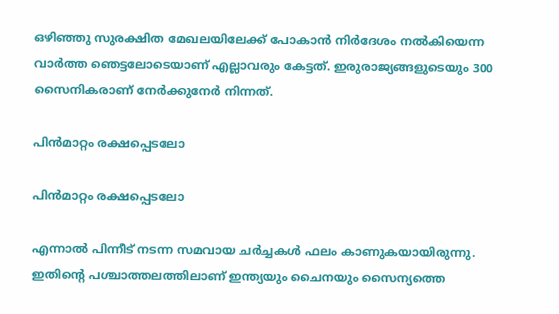ഒഴിഞ്ഞു സുരക്ഷിത മേഖലയിലേക്ക് പോകാന്‍ നിര്‍ദേശം നല്‍കിയെന്ന വാര്‍ത്ത ഞെട്ടലോടെയാണ് എല്ലാവരും കേട്ടത്. ഇരുരാജ്യങ്ങളുടെയും 300 സൈനികരാണ് നേര്‍ക്കുനേര്‍ നിന്നത്.

പിന്‍മാറ്റം രക്ഷപ്പെടലോ

പിന്‍മാറ്റം രക്ഷപ്പെടലോ

എന്നാല്‍ പിന്നീട് നടന്ന സമവായ ചര്‍ച്ചകള്‍ ഫലം കാണുകയായിരുന്നു. ഇതിന്റെ പശ്ചാത്തലത്തിലാണ് ഇന്ത്യയും ചൈനയും സൈന്യത്തെ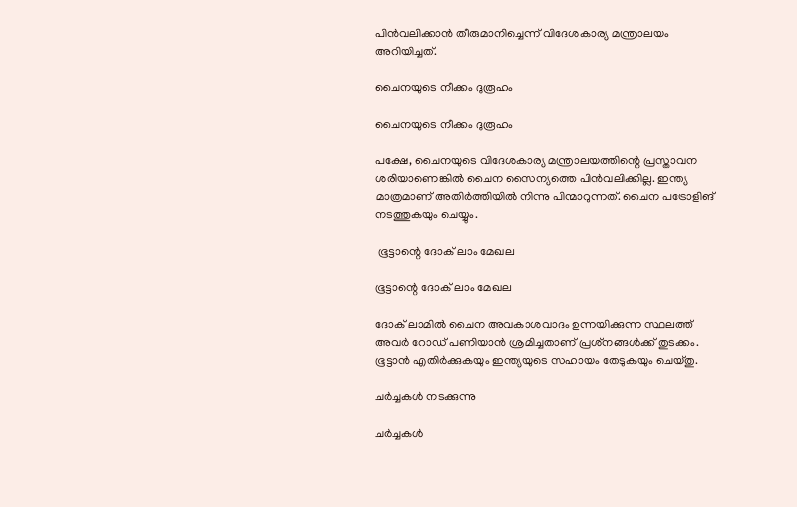പിന്‍വലിക്കാന്‍ തീരുമാനിച്ചെന്ന് വിദേശകാര്യ മന്ത്രാലയം അറിയിച്ചത്.

ചൈനയുടെ നീക്കം ദുരൂഹം

ചൈനയുടെ നീക്കം ദുരൂഹം

പക്ഷേ, ചൈനയുടെ വിദേശകാര്യ മന്ത്രാലയത്തിന്റെ പ്രസ്താവന ശരിയാണെങ്കില്‍ ചൈന സൈന്യത്തെ പിന്‍വലിക്കില്ല. ഇന്ത്യ മാത്രമാണ് അതിര്‍ത്തിയില്‍ നിന്നു പിന്മാറുന്നത്. ചൈന പട്രോളിങ് നടത്തുകയും ചെയ്യും.

 ഭൂട്ടാന്റെ ദോക് ലാം മേഖല

ഭൂട്ടാന്റെ ദോക് ലാം മേഖല

ദോക് ലാമില്‍ ചൈന അവകാശവാദം ഉന്നയിക്കുന്ന സ്ഥലത്ത് അവര്‍ റോഡ് പണിയാന്‍ ശ്രമിച്ചതാണ് പ്രശ്‌നങ്ങള്‍ക്ക് തുടക്കം. ഭൂട്ടാന്‍ എതിര്‍ക്കുകയും ഇന്ത്യയുടെ സഹായം തേടുകയും ചെയ്തു.

ചര്‍ച്ചകള്‍ നടക്കുന്നു

ചര്‍ച്ചകള്‍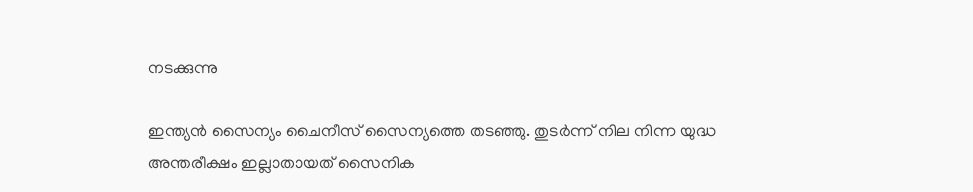നടക്കുന്നു

ഇന്ത്യന്‍ സൈന്യം ചൈനീസ് സൈന്യത്തെ തടഞ്ഞു. തുടര്‍ന്ന് നില നിന്ന യുദ്ധ അന്തരീക്ഷം ഇല്ലാതായത് സൈനിക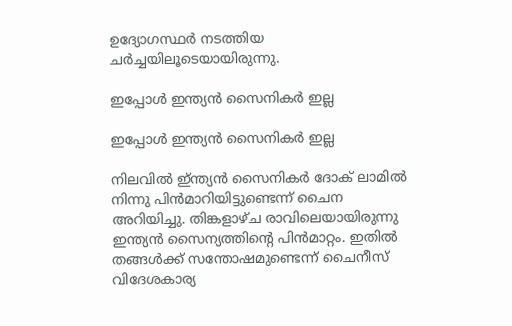ഉദ്യോഗസ്ഥര്‍ നടത്തിയ ചര്‍ച്ചയിലൂടെയായിരുന്നു.

ഇപ്പോള്‍ ഇന്ത്യന്‍ സൈനികര്‍ ഇല്ല

ഇപ്പോള്‍ ഇന്ത്യന്‍ സൈനികര്‍ ഇല്ല

നിലവില്‍ ഇ്ന്ത്യന്‍ സൈനികര്‍ ദോക് ലാമില്‍ നിന്നു പിന്‍മാറിയിട്ടുണ്ടെന്ന് ചൈന അറിയിച്ചു. തിങ്കളാഴ്ച രാവിലെയായിരുന്നു ഇന്ത്യന്‍ സൈന്യത്തിന്റെ പിന്‍മാറ്റം. ഇതില്‍ തങ്ങള്‍ക്ക് സന്തോഷമുണ്ടെന്ന് ചൈനീസ് വിദേശകാര്യ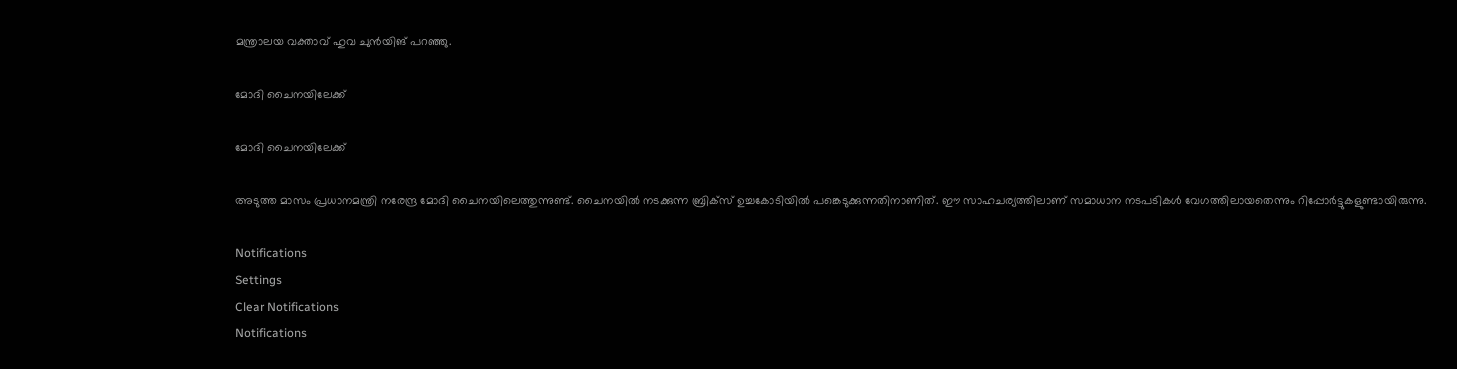മന്ത്രാലയ വക്താവ് ഹുവ ചുന്‍യിങ് പറഞ്ഞു.

മോദി ചൈനയിലേക്ക്

മോദി ചൈനയിലേക്ക്

അടുത്ത മാസം പ്രധാനമന്ത്രി നരേന്ദ്ര മോദി ചൈനയിലെത്തുന്നുണ്ട്. ചൈനയില്‍ നടക്കുന്ന ബ്രിക്‌സ് ഉച്ചകോടിയില്‍ പങ്കെടുക്കുന്നതിനാണിത്. ഈ സാഹചര്യത്തിലാണ് സമാധാന നടപടികള്‍ വേഗത്തിലായതെന്നും റിപ്പോര്‍ട്ടുകളുണ്ടായിരുന്നു.

Notifications
Settings
Clear Notifications
Notifications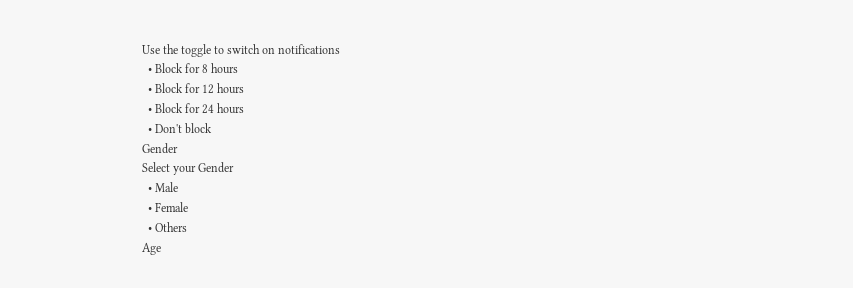Use the toggle to switch on notifications
  • Block for 8 hours
  • Block for 12 hours
  • Block for 24 hours
  • Don't block
Gender
Select your Gender
  • Male
  • Female
  • Others
Age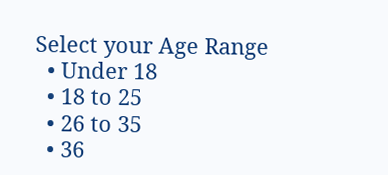Select your Age Range
  • Under 18
  • 18 to 25
  • 26 to 35
  • 36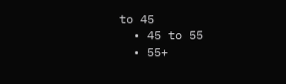to 45
  • 45 to 55
  • 55+